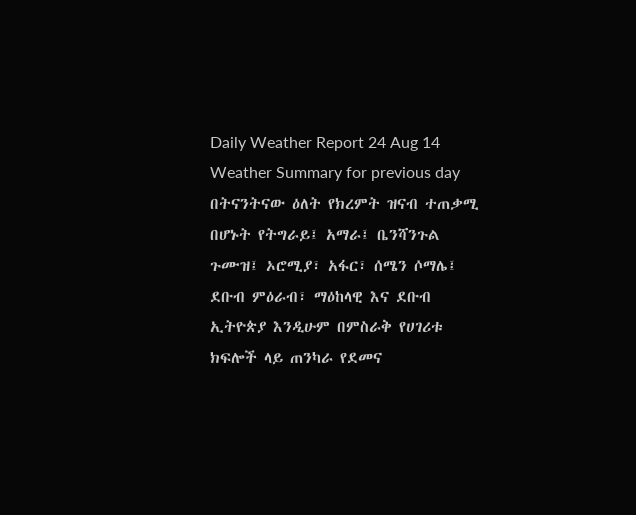Daily Weather Report 24 Aug 14
Weather Summary for previous day
በትናንትናው ዕለት የክረምት ዝናብ ተጠቃሚ በሆኑት የትግራይ፤ አማራ፤ ቤንሻንጉል ጉሙዝ፤ ኦሮሚያ፣ አፋር፣ ሰሜን ሶማሌ፤ ደቡብ ምዕራብ፣ ማዕከላዊ እና ደቡብ ኢትዮጵያ እንዲሁም በምስራቅ የሀገሪቱ ክፍሎች ላይ ጠንካራ የደመና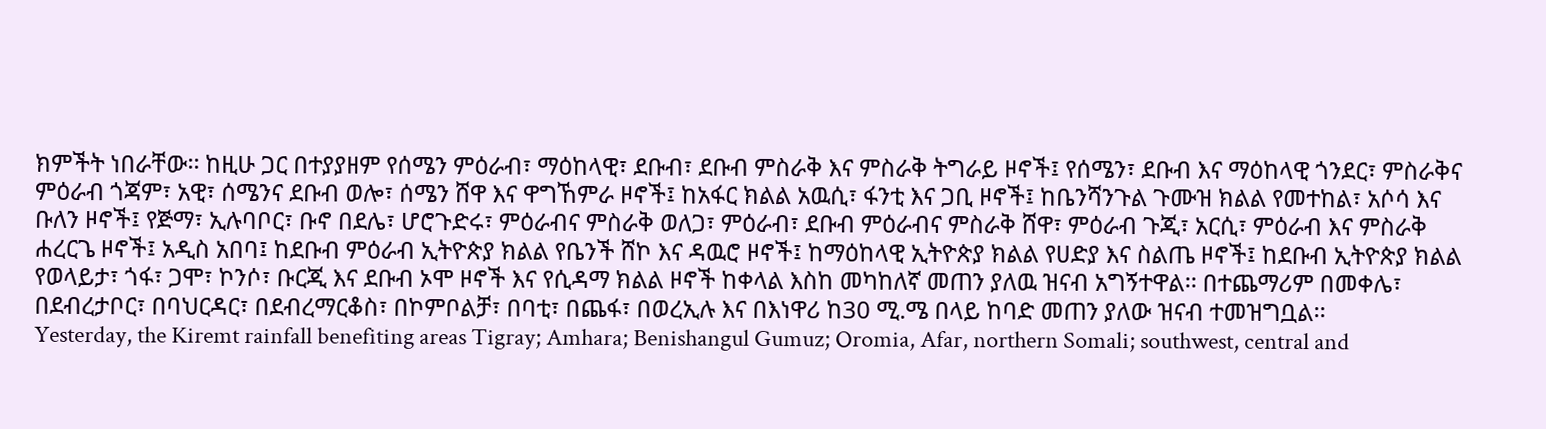ክምችት ነበራቸው፡፡ ከዚሁ ጋር በተያያዘም የሰሜን ምዕራብ፣ ማዕከላዊ፣ ደቡብ፣ ደቡብ ምስራቅ እና ምስራቅ ትግራይ ዞኖች፤ የሰሜን፣ ደቡብ እና ማዕከላዊ ጎንደር፣ ምስራቅና ምዕራብ ጎጃም፣ አዊ፣ ሰሜንና ደቡብ ወሎ፣ ሰሜን ሸዋ እና ዋግኸምራ ዞኖች፤ ከአፋር ክልል አዉሲ፣ ፋንቲ እና ጋቢ ዞኖች፤ ከቤንሻንጉል ጉሙዝ ክልል የመተከል፣ አሶሳ እና ቡለን ዞኖች፤ የጅማ፣ ኢሉባቦር፣ ቡኖ በደሌ፣ ሆሮጉድሩ፣ ምዕራብና ምስራቅ ወለጋ፣ ምዕራብ፣ ደቡብ ምዕራብና ምስራቅ ሸዋ፣ ምዕራብ ጉጂ፣ አርሲ፣ ምዕራብ እና ምስራቅ ሐረርጌ ዞኖች፤ አዲስ አበባ፤ ከደቡብ ምዕራብ ኢትዮጵያ ክልል የቤንች ሸኮ እና ዳዉሮ ዞኖች፤ ከማዕከላዊ ኢትዮጵያ ክልል የሀድያ እና ስልጤ ዞኖች፤ ከደቡብ ኢትዮጵያ ክልል የወላይታ፣ ጎፋ፣ ጋሞ፣ ኮንሶ፣ ቡርጂ እና ደቡብ ኦሞ ዞኖች እና የሲዳማ ክልል ዞኖች ከቀላል እስከ መካከለኛ መጠን ያለዉ ዝናብ አግኝተዋል፡፡ በተጨማሪም በመቀሌ፣ በደብረታቦር፣ በባህርዳር፣ በደብረማርቆስ፣ በኮምቦልቻ፣ በባቲ፣ በጨፋ፣ በወረኢሉ እና በእነዋሪ ከ30 ሚ.ሜ በላይ ከባድ መጠን ያለው ዝናብ ተመዝግቧል፡፡
Yesterday, the Kiremt rainfall benefiting areas Tigray; Amhara; Benishangul Gumuz; Oromia, Afar, northern Somali; southwest, central and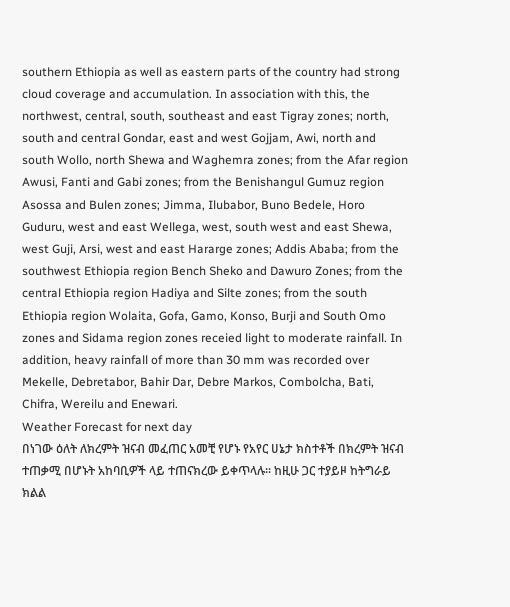southern Ethiopia as well as eastern parts of the country had strong cloud coverage and accumulation. In association with this, the northwest, central, south, southeast and east Tigray zones; north, south and central Gondar, east and west Gojjam, Awi, north and south Wollo, north Shewa and Waghemra zones; from the Afar region Awusi, Fanti and Gabi zones; from the Benishangul Gumuz region Asossa and Bulen zones; Jimma, Ilubabor, Buno Bedele, Horo Guduru, west and east Wellega, west, south west and east Shewa, west Guji, Arsi, west and east Hararge zones; Addis Ababa; from the southwest Ethiopia region Bench Sheko and Dawuro Zones; from the central Ethiopia region Hadiya and Silte zones; from the south Ethiopia region Wolaita, Gofa, Gamo, Konso, Burji and South Omo zones and Sidama region zones receied light to moderate rainfall. In addition, heavy rainfall of more than 30 mm was recorded over Mekelle, Debretabor, Bahir Dar, Debre Markos, Combolcha, Bati, Chifra, Wereilu and Enewari.
Weather Forecast for next day
በነገው ዕለት ለክረምት ዝናብ መፈጠር አመቺ የሆኑ የአየር ሀኔታ ክስተቶች በክረምት ዝናብ ተጠቃሚ በሆኑት አከባቢዎች ላይ ተጠናክረው ይቀጥላሉ፡፡ ከዚሁ ጋር ተያይዞ ከትግራይ ክልል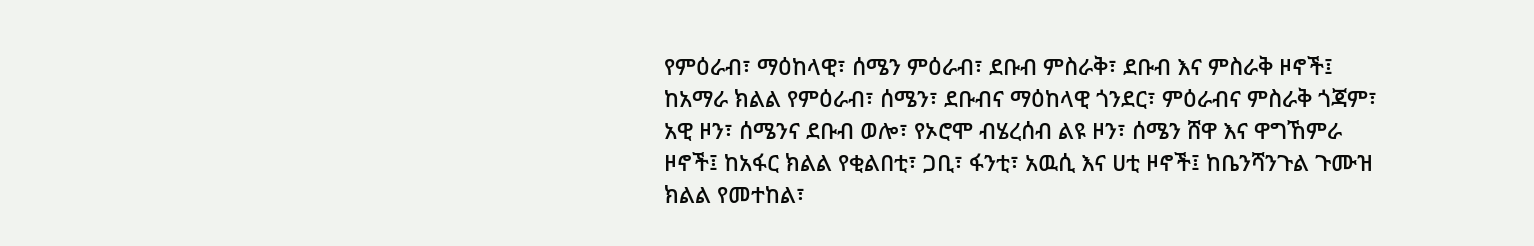የምዕራብ፣ ማዕከላዊ፣ ሰሜን ምዕራብ፣ ደቡብ ምስራቅ፣ ደቡብ እና ምስራቅ ዞኖች፤ ከአማራ ክልል የምዕራብ፣ ሰሜን፣ ደቡብና ማዕከላዊ ጎንደር፣ ምዕራብና ምስራቅ ጎጃም፣ አዊ ዞን፣ ሰሜንና ደቡብ ወሎ፣ የኦሮሞ ብሄረሰብ ልዩ ዞን፣ ሰሜን ሸዋ እና ዋግኸምራ ዞኖች፤ ከአፋር ክልል የቂልበቲ፣ ጋቢ፣ ፋንቲ፣ አዉሲ እና ሀቲ ዞኖች፤ ከቤንሻንጉል ጉሙዝ ክልል የመተከል፣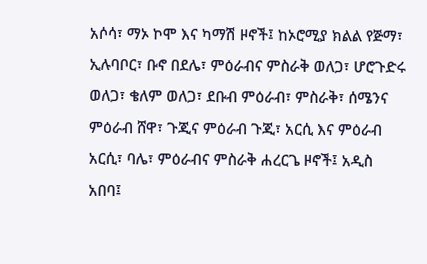አሶሳ፣ ማኦ ኮሞ እና ካማሽ ዞኖች፤ ከኦሮሚያ ክልል የጅማ፣ ኢሉባቦር፣ ቡኖ በደሌ፣ ምዕራብና ምስራቅ ወለጋ፣ ሆሮጉድሩ ወለጋ፣ ቄለም ወለጋ፣ ደቡብ ምዕራብ፣ ምስራቅ፣ ሰሜንና ምዕራብ ሸዋ፣ ጉጂና ምዕራብ ጉጂ፣ አርሲ እና ምዕራብ አርሲ፣ ባሌ፣ ምዕራብና ምስራቅ ሐረርጌ ዞኖች፤ አዲስ አበባ፤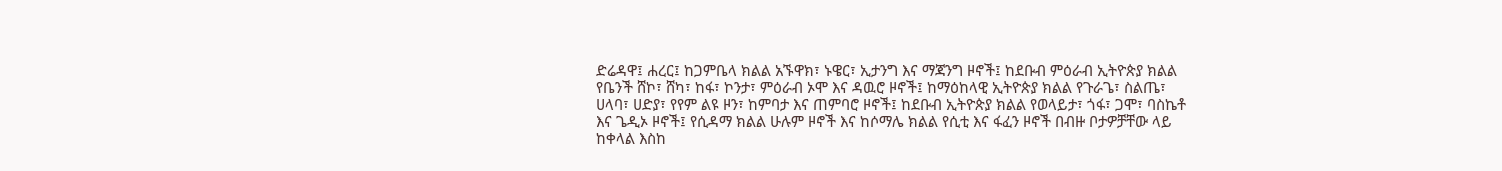ድሬዳዋ፤ ሐረር፤ ከጋምቤላ ክልል አኙዋክ፣ ኑዌር፣ ኢታንግ እና ማጃንግ ዞኖች፤ ከደቡብ ምዕራብ ኢትዮጵያ ክልል የቤንች ሸኮ፣ ሸካ፣ ከፋ፣ ኮንታ፣ ምዕራብ ኦሞ እና ዳዉሮ ዞኖች፤ ከማዕከላዊ ኢትዮጵያ ክልል የጉራጌ፣ ስልጤ፣ ሀላባ፣ ሀድያ፣ የየም ልዩ ዞን፣ ከምባታ እና ጠምባሮ ዞኖች፤ ከደቡብ ኢትዮጵያ ክልል የወላይታ፣ ጎፋ፣ ጋሞ፣ ባስኬቶ እና ጌዲኦ ዞኖች፤ የሲዳማ ክልል ሁሉም ዞኖች እና ከሶማሌ ክልል የሲቲ እና ፋፈን ዞኖች በብዙ ቦታዎቻቸው ላይ ከቀላል እስከ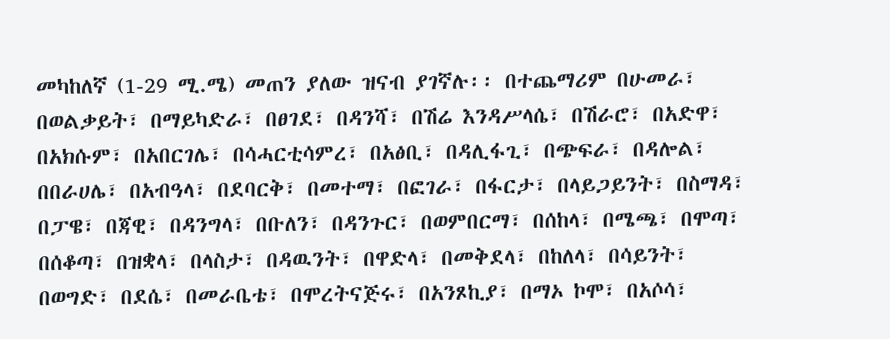መካከለኛ (1-29 ሚ.ሜ) መጠን ያለው ዝናብ ያገኛሉ፡፡ በተጨማሪም በሁመራ፣ በወልቃይት፣ በማይካድራ፣ በፀገደ፣ በዳንሻ፣ በሽሬ እንዳሥላሴ፣ በሽራሮ፣ በአድዋ፣ በአክሱም፣ በአበርገሌ፣ በሳሓርቲሳምረ፣ በአፅቢ፣ በዳሊፋጊ፣ በጭፍራ፣ በዳሎል፣ በበራሀሌ፣ በአብዓላ፣ በደባርቅ፣ በመተማ፣ በፎገራ፣ በፋርታ፣ በላይጋይንት፣ በስማዳ፣ በፓዌ፣ በጃዊ፣ በዳንግላ፣ በቡለን፣ በዳንጉር፣ በወምበርማ፣ በሰከላ፣ በሜጫ፣ በሞጣ፣ በሰቆጣ፣ በዝቋላ፣ በላስታ፣ በዳዉንት፣ በዋድላ፣ በመቅደላ፣ በከለላ፣ በሳይንት፣ በወግድ፣ በደሴ፣ በመራቤቴ፣ በሞረትናጅሩ፣ በአንጾኪያ፣ በማኦ ኮሞ፣ በአሶሳ፣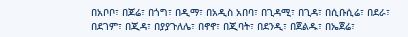በአቦቦ፣ በጆሬ፣ በጎግ፣ በዲማ፣ በአዲስ አበባ፣ በጊዳሚ፣ በጊዳ፣ በሲቡሲሬ፣ በደራ፣ በደገም፣ በጂዳ፣ በያያጉለሌ፣ በኖኖ፣ በጂባት፣ በደንዲ፣ በጀልዱ፣ በኤጀሬ፣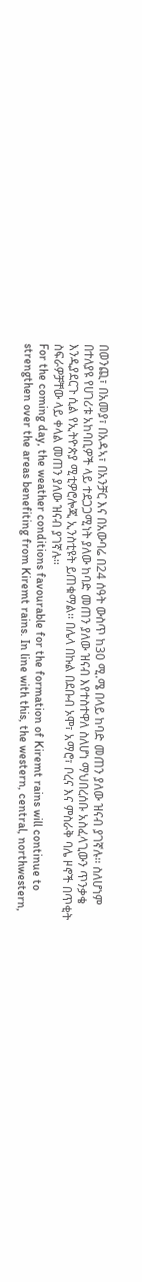በወንጪ፣ በአመያ፣ በአዳኣ፣ በአንቻር እና በአውባሬ በ24 ሰዓት ውስጥ ከ30 ሚ.ሜ በላይ ከባድ መጠን ያለው ዝናብ ያገኛሉ፡፡ ስለሆነም በተለያዩ የሀገሪቱ አከባቢዎች ላይ ተደጋጋሚነት ያለው ከባድ መጠን ያለው ዝናብ እየተስተዋለ ስለሆነ ማህበረሰቡ አስፈላጊውን ጥንቃቄ እንዲያደርጉ ሲል የኢትዮጵያ ሚቲዎሮሎጂ ኢንስቲዩት ይጠቁማል፡፡ በሌላ በኩል በደቡብ ኦሞ፣ አማሮ፣ ቦረና እና ምስራቅ ባሌ ዞኖች በጥቂት ስፍራዎቻቸው ላይ ቀላል መጠን ያለው ዝናብ ያገኛሉ፡፡
For the coming day, the weather conditions favourable for the formation of Kiremt rains will continue to strengthen over the areas benefiting from Kiremt rains. In line with this, the western, central, northwestern,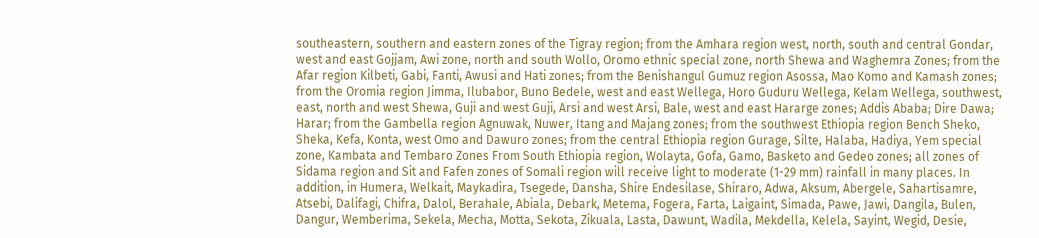southeastern, southern and eastern zones of the Tigray region; from the Amhara region west, north, south and central Gondar, west and east Gojjam, Awi zone, north and south Wollo, Oromo ethnic special zone, north Shewa and Waghemra Zones; from the Afar region Kilbeti, Gabi, Fanti, Awusi and Hati zones; from the Benishangul Gumuz region Asossa, Mao Komo and Kamash zones; from the Oromia region Jimma, Ilubabor, Buno Bedele, west and east Wellega, Horo Guduru Wellega, Kelam Wellega, southwest, east, north and west Shewa, Guji and west Guji, Arsi and west Arsi, Bale, west and east Hararge zones; Addis Ababa; Dire Dawa; Harar; from the Gambella region Agnuwak, Nuwer, Itang and Majang zones; from the southwest Ethiopia region Bench Sheko, Sheka, Kefa, Konta, west Omo and Dawuro zones; from the central Ethiopia region Gurage, Silte, Halaba, Hadiya, Yem special zone, Kambata and Tembaro Zones From South Ethiopia region, Wolayta, Gofa, Gamo, Basketo and Gedeo zones; all zones of Sidama region and Sit and Fafen zones of Somali region will receive light to moderate (1-29 mm) rainfall in many places. In addition, in Humera, Welkait, Maykadira, Tsegede, Dansha, Shire Endesilase, Shiraro, Adwa, Aksum, Abergele, Sahartisamre, Atsebi, Dalifagi, Chifra, Dalol, Berahale, Abiala, Debark, Metema, Fogera, Farta, Laigaint, Simada, Pawe, Jawi, Dangila, Bulen, Dangur, Wemberima, Sekela, Mecha, Motta, Sekota, Zikuala, Lasta, Dawunt, Wadila, Mekdella, Kelela, Sayint, Wegid, Desie,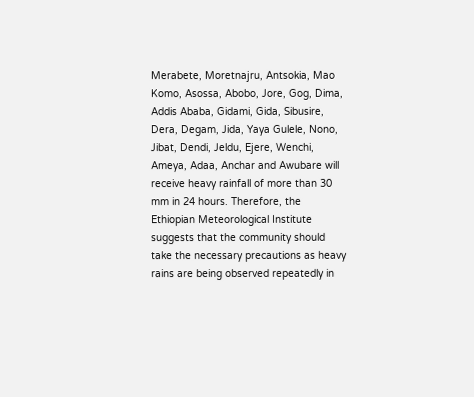Merabete, Moretnajru, Antsokia, Mao Komo, Asossa, Abobo, Jore, Gog, Dima, Addis Ababa, Gidami, Gida, Sibusire, Dera, Degam, Jida, Yaya Gulele, Nono, Jibat, Dendi, Jeldu, Ejere, Wenchi, Ameya, Adaa, Anchar and Awubare will receive heavy rainfall of more than 30 mm in 24 hours. Therefore, the Ethiopian Meteorological Institute suggests that the community should take the necessary precautions as heavy rains are being observed repeatedly in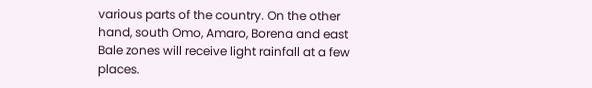various parts of the country. On the other hand, south Omo, Amaro, Borena and east Bale zones will receive light rainfall at a few places.